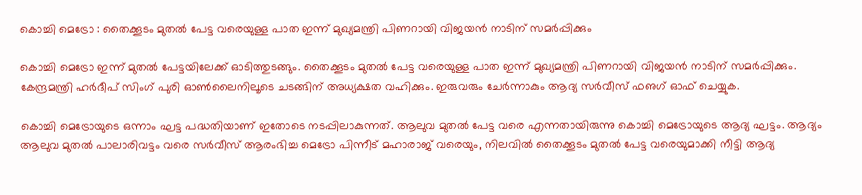കൊച്ചി മെട്രോ : തൈക്കൂടം മുതല്‍ പേട്ട വരെയുള്ള പാത ഇന്ന് മുഖ്യമന്ത്രി പിണറായി വിജയന്‍ നാടിന് സമര്‍പ്പിക്കും

കൊച്ചി മെട്രോ ഇന്ന് മുതല്‍ പേട്ടയിലേക്ക് ഓടിത്തുടങ്ങും. തൈക്കൂടം മുതല്‍ പേട്ട വരെയുള്ള പാത ഇന്ന് മുഖ്യമന്ത്രി പിണറായി വിജയന്‍ നാടിന് സമര്‍പ്പിക്കും. കേന്ദ്രമന്ത്രി ഹര്‍ദീപ് സിംഗ് പുരി ഓണ്‍ലൈനിലൂടെ ചടങ്ങിന് അധ്യക്ഷത വഹിക്കും. ഇരുവരും ചേര്‍ന്നാകും ആദ്യ സര്‍വീസ് ഫഌഗ് ഓഫ് ചെയ്യുക.

കൊച്ചി മെട്രോയുടെ ഒന്നാം ഘട്ട പദ്ധതിയാണ് ഇതോടെ നടപ്പിലാകുന്നത്. ആലുവ മുതല്‍ പേട്ട വരെ എന്നതായിരുന്നു കൊച്ചി മെട്രോയുടെ ആദ്യ ഘട്ടം. ആദ്യം ആലുവ മുതല്‍ പാലാരിവട്ടം വരെ സര്‍വീസ് ആരംഭിച്ച മെട്രോ പിന്നീട് മഹാരാജ് വരെയും, നിലവില്‍ തൈക്കൂടം മുതല്‍ പേട്ട വരെയുമാക്കി നീട്ടി ആദ്യ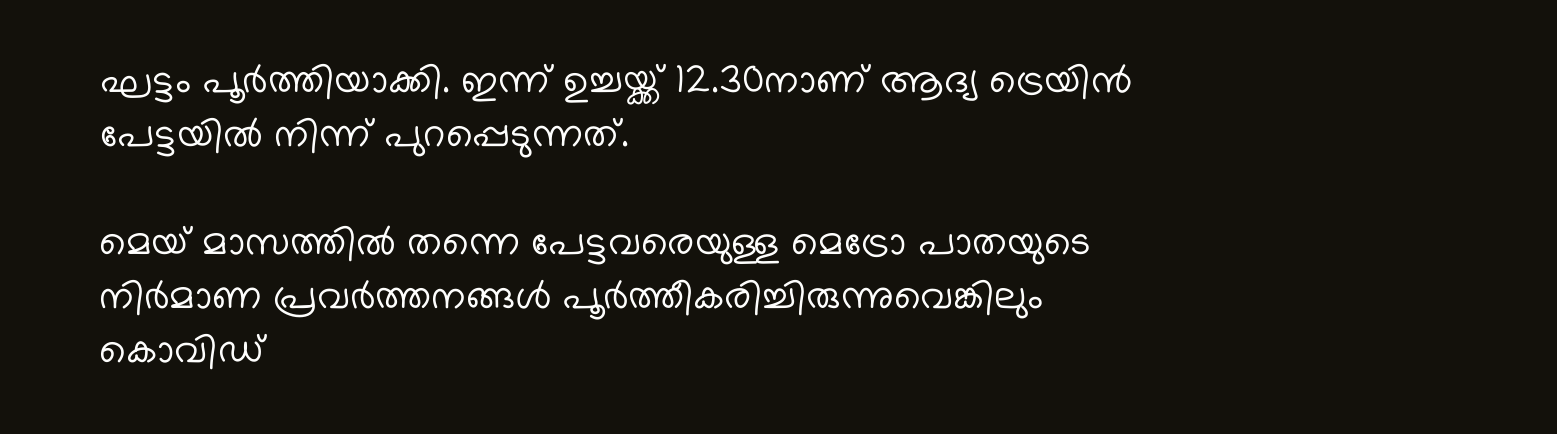ഘട്ടം പൂര്‍ത്തിയാക്കി. ഇന്ന് ഉച്ചയ്ക്ക് 12.30നാണ് ആദ്യ ട്രെയിന്‍ പേട്ടയില്‍ നിന്ന് പുറപ്പെടുന്നത്.

മെയ് മാസത്തില്‍ തന്നെ പേട്ടവരെയുള്ള മെട്രോ പാതയുടെ നിര്‍മാണ പ്രവര്‍ത്തനങ്ങള്‍ പൂര്‍ത്തീകരിച്ചിരുന്നുവെങ്കിലും കൊവിഡ്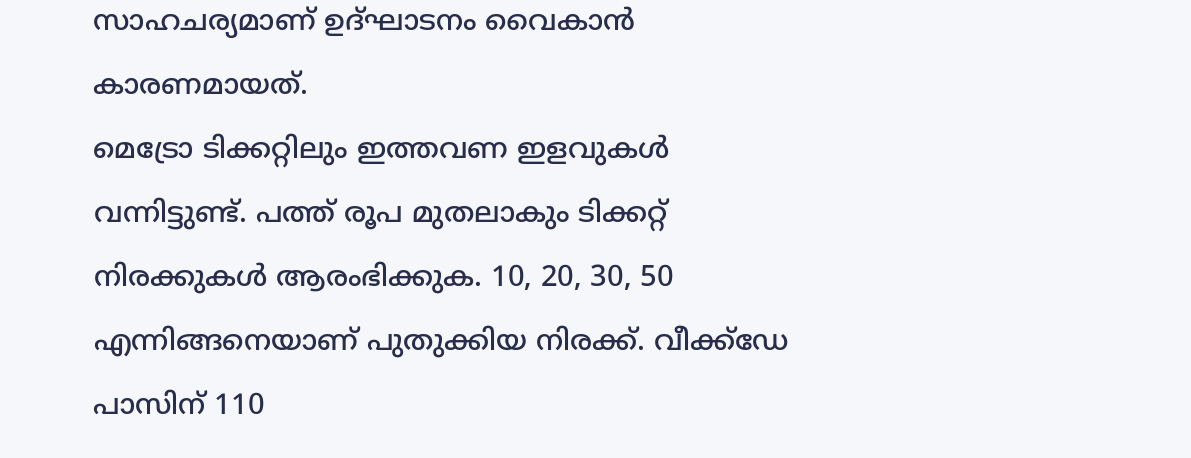സാഹചര്യമാണ് ഉദ്ഘാടനം വൈകാന്‍ കാരണമായത്.
മെട്രോ ടിക്കറ്റിലും ഇത്തവണ ഇളവുകള്‍ വന്നിട്ടുണ്ട്. പത്ത് രൂപ മുതലാകും ടിക്കറ്റ് നിരക്കുകള്‍ ആരംഭിക്കുക. 10, 20, 30, 50 എന്നിങ്ങനെയാണ് പുതുക്കിയ നിരക്ക്. വീക്ക്‌ഡേ പാസിന് 110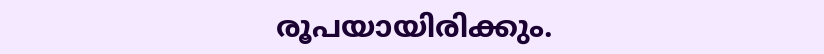രൂപയായിരിക്കും.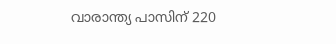വാരാന്ത്യ പാസിന് 220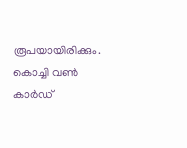രൂപയായിരിക്കും. കൊച്ചി വണ്‍ കാര്‍ഡ്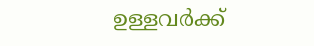ഉള്ളവര്‍ക്ക്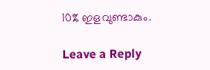10% ഇളവുണ്ടാകും.

Leave a Reply